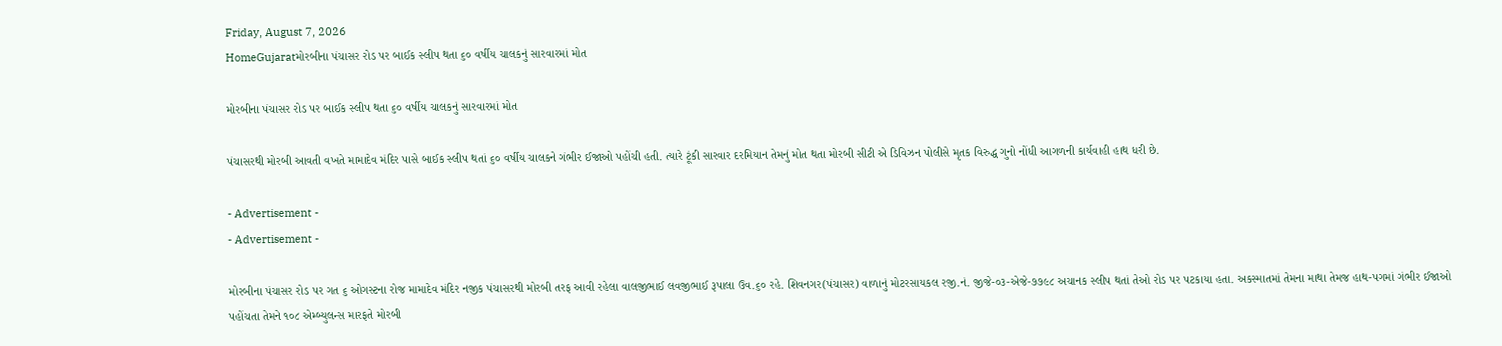Friday, August 7, 2026
HomeGujaratમોરબીના પંચાસર રોડ પર બાઈક સ્લીપ થતા ૬૦ વર્ષીય ચાલકનું સારવારમાં મોત

મોરબીના પંચાસર રોડ પર બાઈક સ્લીપ થતા ૬૦ વર્ષીય ચાલકનું સારવારમાં મોત

પંચાસરથી મોરબી આવતી વખતે મામાદેવ મંદિર પાસે બાઈક સ્લીપ થતાં ૬૦ વર્ષીય ચાલકને ગંભીર ઈજાઓ પહોંચી હતી. ત્યારે ટૂંકી સારવાર દરમિયાન તેમનું મોત થતા મોરબી સીટી એ ડિવિઝન પોલીસે મૃતક વિરુદ્ધ ગુનો નોંધી આગળની કાર્યવાહી હાથ ધરી છે.

- Advertisement -
- Advertisement -

મોરબીના પંચાસર રોડ પર ગત ૬ ઓગસ્ટના રોજ મામાદેવ મંદિર નજીક પંચાસરથી મોરબી તરફ આવી રહેલા વાલજીભાઈ લવજીભાઈ રૂપાલા ઉવ.૬૦ રહે. શિવનગર(પંચાસર) વાળાનું મોટરસાયકલ રજી.નં. જીજે-૦૩-એજે-૭૭૯૮ અચાનક સ્લીપ થતાં તેઓ રોડ પર પટકાયા હતા. અકસ્માતમાં તેમના માથા તેમજ હાથ-પગમાં ગંભીર ઈજાઓ પહોંચતા તેમને ૧૦૮ એમ્બ્યુલન્સ મારફતે મોરબી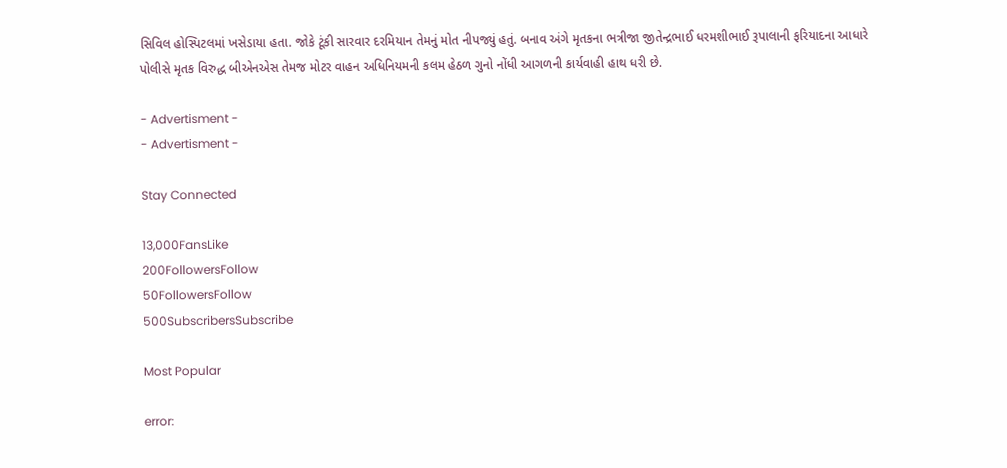સિવિલ હોસ્પિટલમાં ખસેડાયા હતા. જોકે ટૂંકી સારવાર દરમિયાન તેમનું મોત નીપજ્યું હતું. બનાવ અંગે મૃતકના ભત્રીજા જીતેન્દ્રભાઈ ધરમશીભાઈ રૂપાલાની ફરિયાદના આધારે પોલીસે મૃતક વિરુદ્ધ બીએનએસ તેમજ મોટર વાહન અધિનિયમની કલમ હેઠળ ગુનો નોંધી આગળની કાર્યવાહી હાથ ધરી છે.

- Advertisment -
- Advertisment -

Stay Connected

13,000FansLike
200FollowersFollow
50FollowersFollow
500SubscribersSubscribe

Most Popular

error: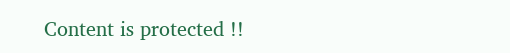Content is protected !!